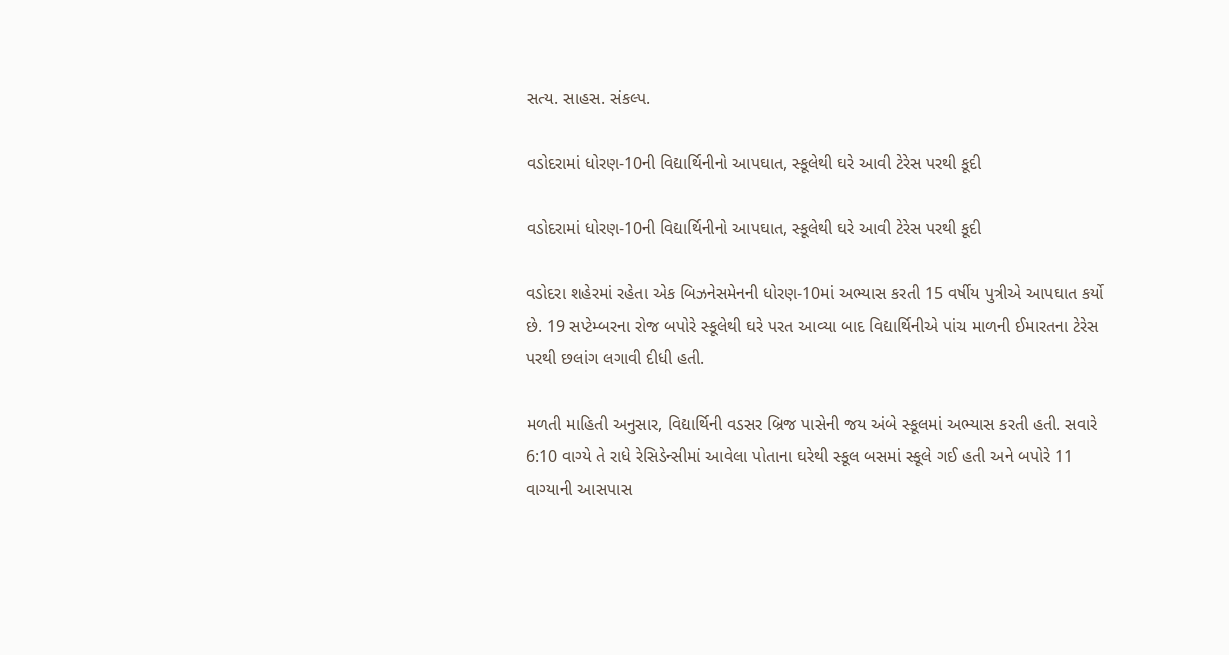સત્ય. સાહસ. સંકલ્પ.

વડોદરામાં ધોરણ-10ની વિદ્યાર્થિનીનો આપઘાત, સ્કૂલેથી ઘરે આવી ટેરેસ પરથી કૂદી

વડોદરામાં ધોરણ-10ની વિદ્યાર્થિનીનો આપઘાત, સ્કૂલેથી ઘરે આવી ટેરેસ પરથી કૂદી

વડોદરા શહેરમાં રહેતા એક બિઝનેસમેનની ધોરણ-10માં અભ્યાસ કરતી 15 વર્ષીય પુત્રીએ આપઘાત કર્યો છે. 19 સપ્ટેમ્બરના રોજ બપોરે સ્કૂલેથી ઘરે પરત આવ્યા બાદ વિદ્યાર્થિનીએ પાંચ માળની ઈમારતના ટેરેસ પરથી છલાંગ લગાવી દીધી હતી.

મળતી માહિતી અનુસાર, વિદ્યાર્થિની વડસર બ્રિજ પાસેની જય અંબે સ્કૂલમાં અભ્યાસ કરતી હતી. સવારે 6:10 વાગ્યે તે રાધે રેસિડેન્સીમાં આવેલા પોતાના ઘરેથી સ્કૂલ બસમાં સ્કૂલે ગઈ હતી અને બપોરે 11 વાગ્યાની આસપાસ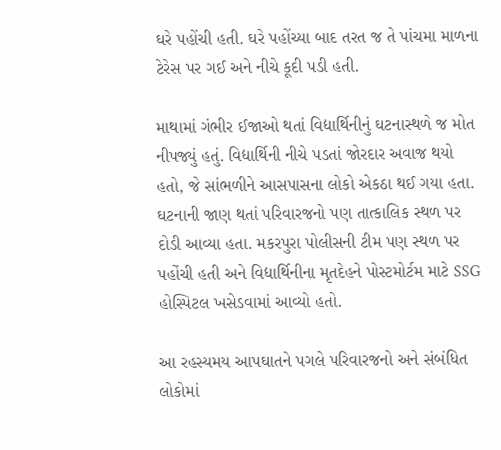ઘરે પહોંચી હતી. ઘરે પહોંચ્યા બાદ તરત જ તે પાંચમા માળના ટેરેસ પર ગઈ અને નીચે કૂદી પડી હતી.

માથામાં ગંભીર ઈજાઓ થતાં વિદ્યાર્થિનીનું ઘટનાસ્થળે જ મોત નીપજ્યું હતું. વિદ્યાર્થિની નીચે પડતાં જોરદાર અવાજ થયો હતો, જે સાંભળીને આસપાસના લોકો એકઠા થઈ ગયા હતા. ઘટનાની જાણ થતાં પરિવારજનો પણ તાત્કાલિક સ્થળ પર દોડી આવ્યા હતા. મકરપુરા પોલીસની ટીમ પણ સ્થળ પર પહોંચી હતી અને વિદ્યાર્થિનીના મૃતદેહને પોસ્ટમોર્ટમ માટે SSG હોસ્પિટલ ખસેડવામાં આવ્યો હતો.

આ રહસ્યમય આપઘાતને પગલે પરિવારજનો અને સંબંધિત લોકોમાં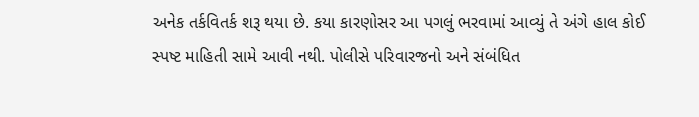અનેક તર્કવિતર્ક શરૂ થયા છે. કયા કારણોસર આ પગલું ભરવામાં આવ્યું તે અંગે હાલ કોઈ સ્પષ્ટ માહિતી સામે આવી નથી. પોલીસે પરિવારજનો અને સંબંધિત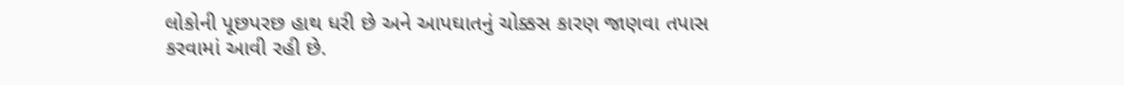લોકોની પૂછપરછ હાથ ધરી છે અને આપઘાતનું ચોક્કસ કારણ જાણવા તપાસ કરવામાં આવી રહી છે.